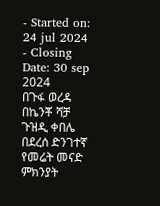- Started on: 24 jul 2024
- Closing Date: 30 sep 2024
በጉፋ ወረዳ በኬንቾ ሻቻ ጉዝዲ ቀበሌ በደረሰ ድንገተኛ የመሬት መናድ ምክንያት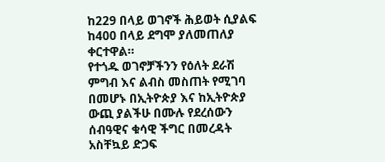ከ229 በላይ ወገኖች ሕይወት ሲያልፍ ከ400 በላይ ደግሞ ያለመጠለያ ቀርተዋል።
የተጎዱ ወገኖቻችንን የዕለት ደራሽ ምግብ እና ልብስ መስጠት የሚገባ በመሆኑ በኢትዮጵያ እና ከኢትዮጵያ ውጪ ያልችሁ በሙሉ የደረሰውን ሰብዓዊና ቁሳዊ ችግር በመረዳት አስቸኳይ ድጋፍ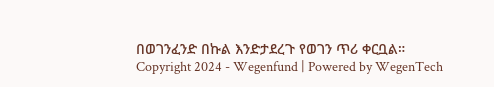በወገንፈንድ በኩል እንድታደረጉ የወገን ጥሪ ቀርቧል።
Copyright 2024 - Wegenfund | Powered by WegenTech